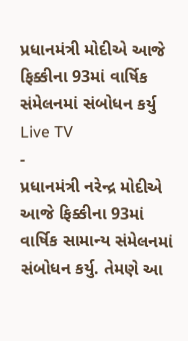પ્રધાનમંત્રી મોદીએ આજે ફિક્કીના 93માં વાર્ષિક સંમેલનમાં સંબોધન કર્યુ
Live TV
-
પ્રધાનમંત્રી નરેન્દ્ર મોદીએ આજે ફિક્કીના 93માં વાર્ષિક સામાન્ય સંમેલનમાં સંબોધન કર્યુ. તેમણે આ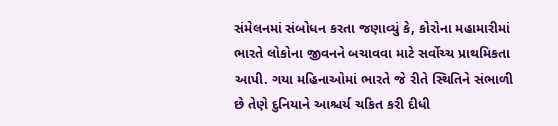સંમેલનમાં સંબોધન કરતા જણાવ્યું કે, કોરોના મહામારીમાં ભારતે લોકોના જીવનને બચાવવા માટે સર્વોચ્ચ પ્રાથમિકતા આપી. ગયા મહિનાઓમાં ભારતે જે રીતે સ્થિતિને સંભાળી છે તેણે દુનિયાને આશ્ચર્ય ચકિત કરી દીધી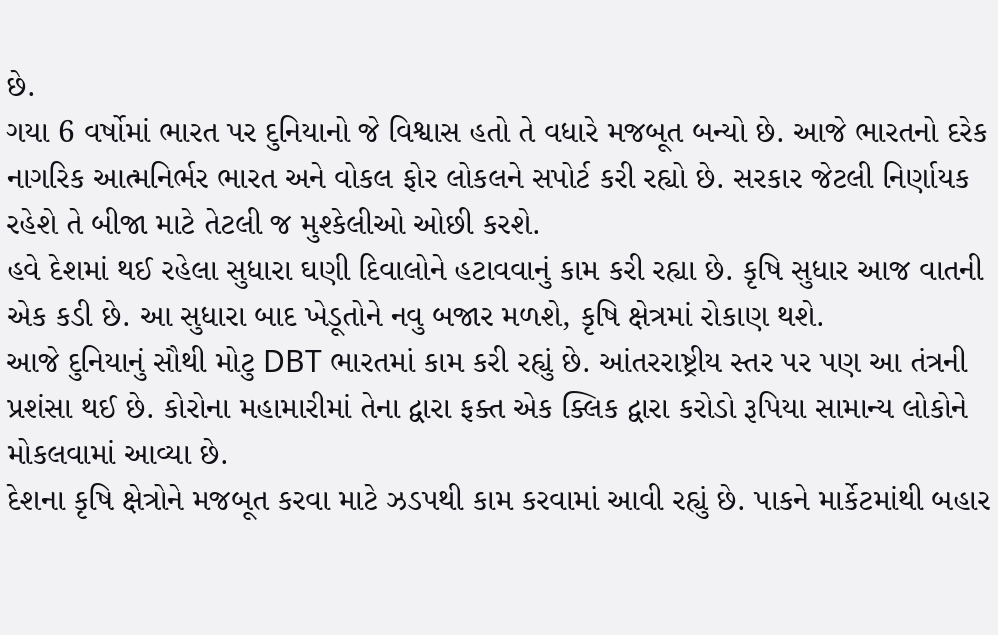છે.
ગયા 6 વર્ષોમાં ભારત પર દુનિયાનો જે વિશ્વાસ હતો તે વધારે મજબૂત બન્યો છે. આજે ભારતનો દરેક નાગરિક આત્મનિર્ભર ભારત અને વોકલ ફોર લોકલને સપોર્ટ કરી રહ્યો છે. સરકાર જેટલી નિર્ણાયક રહેશે તે બીજા માટે તેટલી જ મુશ્કેલીઓ ઓછી કરશે.
હવે દેશમાં થઈ રહેલા સુધારા ઘણી દિવાલોને હટાવવાનું કામ કરી રહ્યા છે. કૃષિ સુધાર આજ વાતની એક કડી છે. આ સુધારા બાદ ખેડૂતોને નવુ બજાર મળશે, કૃષિ ક્ષેત્રમાં રોકાણ થશે.
આજે દુનિયાનું સૌથી મોટુ DBT ભારતમાં કામ કરી રહ્યું છે. આંતરરાષ્ટ્રીય સ્તર પર પણ આ તંત્રની પ્રશંસા થઈ છે. કોરોના મહામારીમાં તેના દ્વારા ફક્ત એક ક્લિક દ્વારા કરોડો રૂપિયા સામાન્ય લોકોને મોકલવામાં આવ્યા છે.
દેશના કૃષિ ક્ષેત્રોને મજબૂત કરવા માટે ઝડપથી કામ કરવામાં આવી રહ્યું છે. પાકને માર્કેટમાંથી બહાર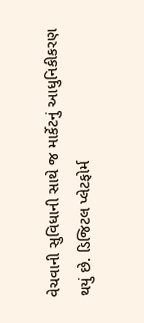વેચવાની સુવિધાની સાથે જ માર્કેટનું આધુનિકીકરણ થયું છે. ડિજિટલ પ્લેટફોર્મ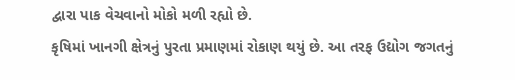દ્વારા પાક વેચવાનો મોકો મળી રહ્યો છે.
કૃષિમાં ખાનગી ક્ષેત્રનું પુરતા પ્રમાણમાં રોકાણ થયું છે. આ તરફ ઉદ્યોગ જગતનું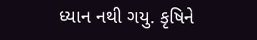ધ્યાન નથી ગયુ. કૃષિને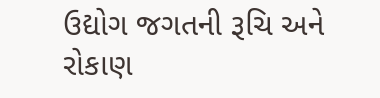ઉદ્યોગ જગતની રૂચિ અને રોકાણ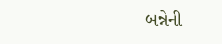બન્નેની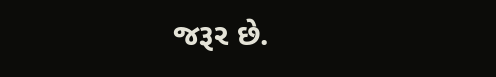જરૂર છે.